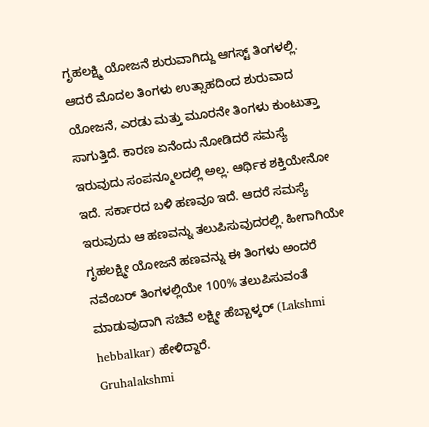ಗೃಹಲಕ್ಷ್ಮಿ ಯೋಜನೆ ಶುರುವಾಗಿದ್ದು ಆಗಸ್ಟ್ ತಿಂಗಳಲ್ಲಿ. ಆದರೆ ಮೊದಲ ತಿಂಗಳು ಉತ್ಸಾಹದಿಂದ ಶುರುವಾದ ಯೋಜನೆ, ಎರಡು ಮತ್ತು ಮೂರನೇ ತಿಂಗಳು ಕುಂಟುತ್ತಾ ಸಾಗುತ್ತಿದೆ. ಕಾರಣ ಏನೆಂದು ನೋಡಿದರೆ ಸಮಸ್ಯೆ ಇರುವುದು ಸಂಪನ್ಮೂಲದಲ್ಲಿ ಅಲ್ಲ. ಆರ್ಥಿಕ ಶಕ್ತಿಯೇನೋ ಇದೆ. ಸರ್ಕಾರದ ಬಳಿ ಹಣವೂ ಇದೆ. ಆದರೆ ಸಮಸ್ಯೆ ಇರುವುದು ಆ ಹಣವನ್ನು ತಲುಪಿಸುವುದರಲ್ಲಿ. ಹೀಗಾಗಿಯೇ ಗೃಹಲಕ್ಷ್ಮೀ ಯೋಜನೆ ಹಣವನ್ನು ಈ ತಿಂಗಳು ಅಂದರೆ ನವೆಂಬರ್ ತಿಂಗಳಲ್ಲಿಯೇ 100% ತಲುಪಿಸುವಂತೆ ಮಾಡುವುದಾಗಿ ಸಚಿವೆ ಲಕ್ಷ್ಮೀ ಹೆಬ್ಬಾಳ್ಕರ್ (Lakshmi hebbalkar) ಹೇಳಿದ್ದಾರೆ.
Gruhalakshmi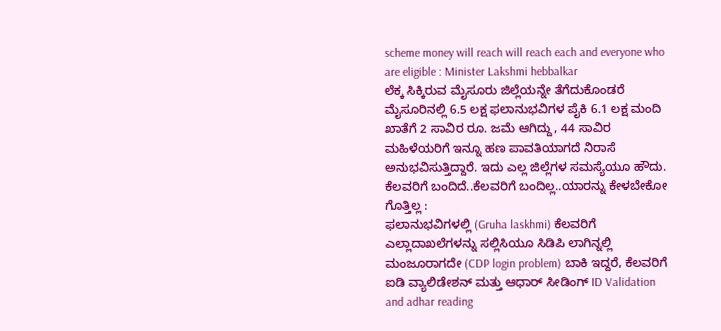scheme money will reach will reach each and everyone who are eligible : Minister Lakshmi hebbalkar
ಲೆಕ್ಕ ಸಿಕ್ಕಿರುವ ಮೈಸೂರು ಜಿಲ್ಲೆಯನ್ನೇ ತೆಗೆದುಕೊಂಡರೆ ಮೈಸೂರಿನಲ್ಲಿ 6.5 ಲಕ್ಷ ಫಲಾನುಭವಿಗಳ ಪೈಕಿ 6.1 ಲಕ್ಷ ಮಂದಿ ಖಾತೆಗೆ 2 ಸಾವಿರ ರೂ. ಜಮೆ ಆಗಿದ್ದು, 44 ಸಾವಿರ ಮಹಿಳೆಯರಿಗೆ ಇನ್ನೂ ಹಣ ಪಾವತಿಯಾಗದೆ ನಿರಾಸೆ ಅನುಭವಿಸುತ್ತಿದ್ದಾರೆ. ಇದು ಎಲ್ಲ ಜಿಲ್ಲೆಗಳ ಸಮಸ್ಯೆಯೂ ಹೌದು.
ಕೆಲವರಿಗೆ ಬಂದಿದೆ..ಕೆಲವರಿಗೆ ಬಂದಿಲ್ಲ..ಯಾರನ್ನು ಕೇಳಬೇಕೋ ಗೊತ್ತಿಲ್ಲ :
ಫಲಾನುಭವಿಗಳಲ್ಲಿ (Gruha laskhmi) ಕೆಲವರಿಗೆ ಎಲ್ಲಾದಾಖಲೆಗಳನ್ನು ಸಲ್ಲಿಸಿಯೂ ಸಿಡಿಪಿ ಲಾಗಿನ್ನಲ್ಲಿ ಮಂಜೂರಾಗದೇ (CDP login problem) ಬಾಕಿ ಇದ್ದರೆ, ಕೆಲವರಿಗೆ ಐಡಿ ವ್ಯಾಲಿಡೇಶನ್ ಮತ್ತು ಆಧಾರ್ ಸೀಡಿಂಗ್ ID Validation and adhar reading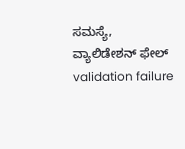ಸಮಸ್ಯೆ, ವ್ಯಾಲಿಡೇಶನ್ ಫೇಲ್ validation failure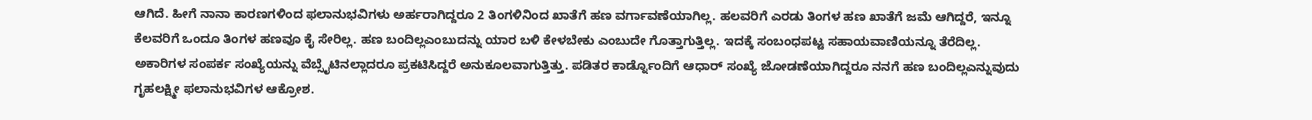ಆಗಿದೆ. ಹೀಗೆ ನಾನಾ ಕಾರಣಗಳಿಂದ ಫಲಾನುಭವಿಗಳು ಅರ್ಹರಾಗಿದ್ದರೂ 2 ತಿಂಗಳಿನಿಂದ ಖಾತೆಗೆ ಹಣ ವರ್ಗಾವಣೆಯಾಗಿಲ್ಲ. ಹಲವರಿಗೆ ಎರಡು ತಿಂಗಳ ಹಣ ಖಾತೆಗೆ ಜಮೆ ಆಗಿದ್ದರೆ, ಇನ್ನೂ ಕೆಲವರಿಗೆ ಒಂದೂ ತಿಂಗಳ ಹಣವೂ ಕೈ ಸೇರಿಲ್ಲ. ಹಣ ಬಂದಿಲ್ಲಎಂಬುದನ್ನು ಯಾರ ಬಳಿ ಕೇಳಬೇಕು ಎಂಬುದೇ ಗೊತ್ತಾಗುತ್ತಿಲ್ಲ. ಇದಕ್ಕೆ ಸಂಬಂಧಪಟ್ಟ ಸಹಾಯವಾಣಿಯನ್ನೂ ತೆರೆದಿಲ್ಲ. ಅಕಾರಿಗಳ ಸಂಪರ್ಕ ಸಂಖ್ಯೆಯನ್ನು ವೆಬ್ಸೈಟಿನಲ್ಲಾದರೂ ಪ್ರಕಟಿಸಿದ್ದರೆ ಅನುಕೂಲವಾಗುತ್ತಿತ್ತು. ಪಡಿತರ ಕಾರ್ಡ್ನೊಂದಿಗೆ ಆಧಾರ್ ಸಂಖ್ಯೆ ಜೋಡಣೆಯಾಗಿದ್ದರೂ ನನಗೆ ಹಣ ಬಂದಿಲ್ಲಎನ್ನುವುದು ಗೃಹಲಕ್ಷ್ಮೀ ಫಲಾನುಭವಿಗಳ ಆಕ್ರೋಶ.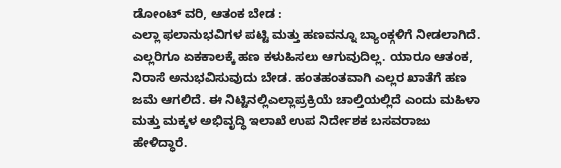ಡೋಂಟ್ ವರಿ, ಆತಂಕ ಬೇಡ :
ಎಲ್ಲಾ ಫಲಾನುಭವಿಗಳ ಪಟ್ಟಿ ಮತ್ತು ಹಣವನ್ನೂ ಬ್ಯಾಂಕ್ಗಳಿಗೆ ನೀಡಲಾಗಿದೆ. ಎಲ್ಲರಿಗೂ ಏಕಕಾಲಕ್ಕೆ ಹಣ ಕಳುಹಿಸಲು ಆಗುವುದಿಲ್ಲ. ಯಾರೂ ಆತಂಕ, ನಿರಾಸೆ ಅನುಭವಿಸುವುದು ಬೇಡ. ಹಂತಹಂತವಾಗಿ ಎಲ್ಲರ ಖಾತೆಗೆ ಹಣ ಜಮೆ ಆಗಲಿದೆ. ಈ ನಿಟ್ಟಿನಲ್ಲಿಎಲ್ಲಾಪ್ರಕ್ರಿಯೆ ಚಾಲ್ತಿಯಲ್ಲಿದೆ ಎಂದು ಮಹಿಳಾ ಮತ್ತು ಮಕ್ಕಳ ಅಭಿವೃದ್ಧಿ ಇಲಾಖೆ ಉಪ ನಿರ್ದೇಶಕ ಬಸವರಾಜು ಹೇಳಿದ್ಧಾರೆ.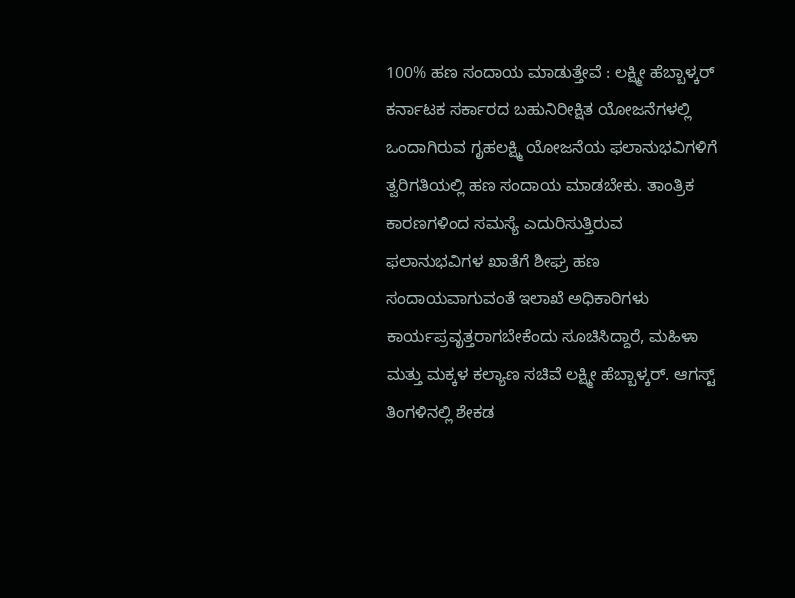100% ಹಣ ಸಂದಾಯ ಮಾಡುತ್ತೇವೆ : ಲಕ್ಷ್ಮೀ ಹೆಬ್ಬಾಳ್ಕರ್
ಕರ್ನಾಟಕ ಸರ್ಕಾರದ ಬಹುನಿರೀಕ್ಷಿತ ಯೋಜನೆಗಳಲ್ಲಿ ಒಂದಾಗಿರುವ ಗೃಹಲಕ್ಷ್ಮಿ ಯೋಜನೆಯ ಫಲಾನುಭವಿಗಳಿಗೆ ತ್ವರಿಗತಿಯಲ್ಲಿ ಹಣ ಸಂದಾಯ ಮಾಡಬೇಕು. ತಾಂತ್ರಿಕ ಕಾರಣಗಳಿಂದ ಸಮಸ್ಯೆ ಎದುರಿಸುತ್ತಿರುವ ಫಲಾನುಭವಿಗಳ ಖಾತೆಗೆ ಶೀಘ್ರ ಹಣ ಸಂದಾಯವಾಗುವಂತೆ ಇಲಾಖೆ ಅಧಿಕಾರಿಗಳು ಕಾರ್ಯಪ್ರವೃತ್ತರಾಗಬೇಕೆಂದು ಸೂಚಿಸಿದ್ದಾರೆ, ಮಹಿಳಾ ಮತ್ತು ಮಕ್ಕಳ ಕಲ್ಯಾಣ ಸಚಿವೆ ಲಕ್ಷ್ಮೀ ಹೆಬ್ಬಾಳ್ಕರ್. ಆಗಸ್ಟ್ ತಿಂಗಳಿನಲ್ಲಿ ಶೇಕಡ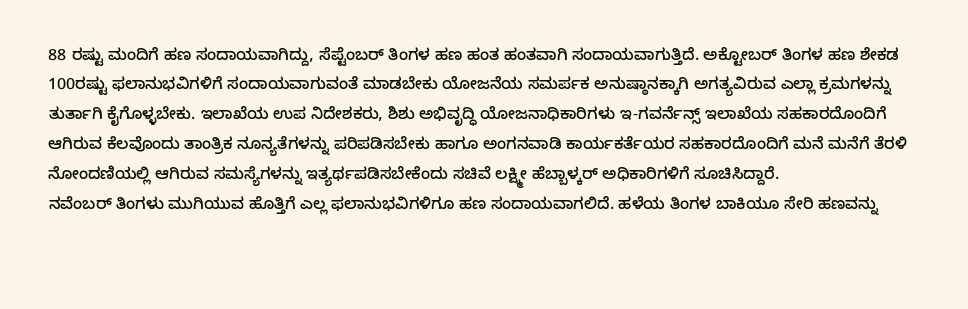88 ರಷ್ಟು ಮಂದಿಗೆ ಹಣ ಸಂದಾಯವಾಗಿದ್ದು, ಸೆಪ್ಟೆಂಬರ್ ತಿಂಗಳ ಹಣ ಹಂತ ಹಂತವಾಗಿ ಸಂದಾಯವಾಗುತ್ತಿದೆ. ಅಕ್ಟೋಬರ್ ತಿಂಗಳ ಹಣ ಶೇಕಡ 100ರಷ್ಟು ಫಲಾನುಭವಿಗಳಿಗೆ ಸಂದಾಯವಾಗುವಂತೆ ಮಾಡಬೇಕು ಯೋಜನೆಯ ಸಮರ್ಪಕ ಅನುಷ್ಠಾನಕ್ಕಾಗಿ ಅಗತ್ಯವಿರುವ ಎಲ್ಲಾ ಕ್ರಮಗಳನ್ನು ತುರ್ತಾಗಿ ಕೈಗೊಳ್ಳಬೇಕು. ಇಲಾಖೆಯ ಉಪ ನಿದೇಶಕರು, ಶಿಶು ಅಭಿವೃದ್ಧಿ ಯೋಜನಾಧಿಕಾರಿಗಳು ಇ-ಗವರ್ನೆನ್ಸ್ ಇಲಾಖೆಯ ಸಹಕಾರದೊಂದಿಗೆ ಆಗಿರುವ ಕೆಲವೊಂದು ತಾಂತ್ರಿಕ ನೂನ್ಯತೆಗಳನ್ನು ಪರಿಪಡಿಸಬೇಕು ಹಾಗೂ ಅಂಗನವಾಡಿ ಕಾರ್ಯಕರ್ತೆಯರ ಸಹಕಾರದೊಂದಿಗೆ ಮನೆ ಮನೆಗೆ ತೆರಳಿ ನೋಂದಣಿಯಲ್ಲಿ ಆಗಿರುವ ಸಮಸ್ಯೆಗಳನ್ನು ಇತ್ಯರ್ಥಪಡಿಸಬೇಕೆಂದು ಸಚಿವೆ ಲಕ್ಷ್ಮೀ ಹೆಬ್ಬಾಳ್ಕರ್ ಅಧಿಕಾರಿಗಳಿಗೆ ಸೂಚಿಸಿದ್ದಾರೆ.
ನವೆಂಬರ್ ತಿಂಗಳು ಮುಗಿಯುವ ಹೊತ್ತಿಗೆ ಎಲ್ಲ ಫಲಾನುಭವಿಗಳಿಗೂ ಹಣ ಸಂದಾಯವಾಗಲಿದೆ. ಹಳೆಯ ತಿಂಗಳ ಬಾಕಿಯೂ ಸೇರಿ ಹಣವನ್ನು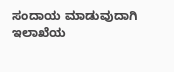ಸಂದಾಯ ಮಾಡುವುದಾಗಿ ಇಲಾಖೆಯ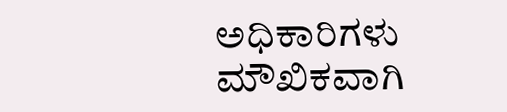ಅಧಿಕಾರಿಗಳು ಮೌಖಿಕವಾಗಿ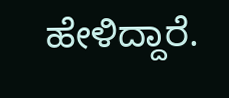ಹೇಳಿದ್ದಾರೆ.